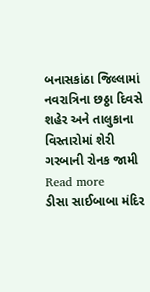બનાસકાંઠા જિલ્લામાં નવરાત્રિના છઠ્ઠા દિવસે શહેર અને તાલુકાના વિસ્તારોમાં શેરી ગરબાની રોનક જામી Read more
ડીસા સાઈબાબા મંદિર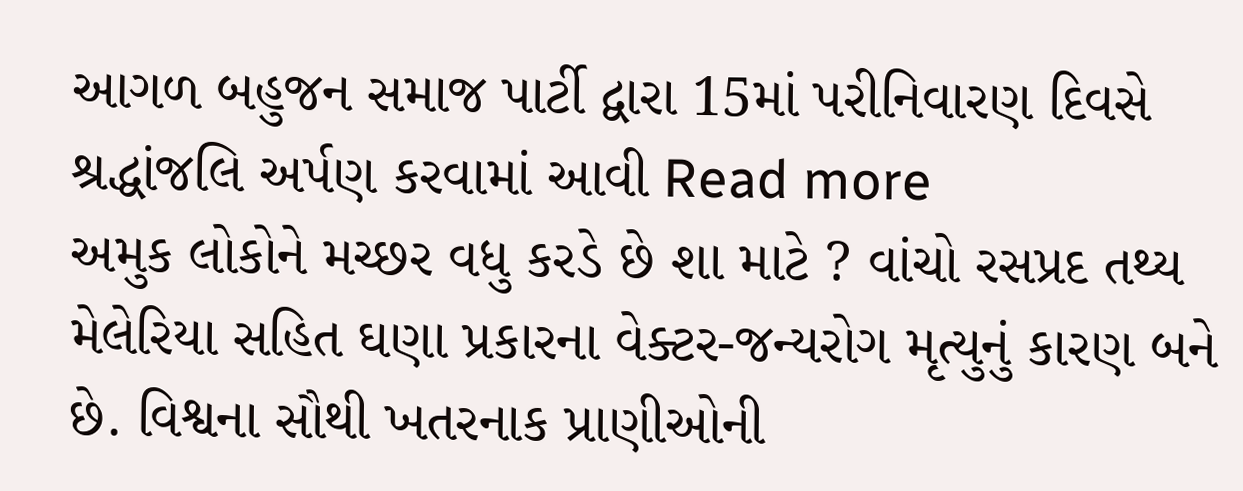આગળ બહુજન સમાજ પાર્ટી દ્વારા 15માં પરીનિવારણ દિવસે શ્રદ્ધાંજલિ અર્પણ કરવામાં આવી Read more
અમુક લોકોને મચ્છર વધુ કરડે છે શા માટે ? વાંચો રસપ્રદ તથ્ય મેલેરિયા સહિત ઘણા પ્રકારના વેક્ટર-જન્યરોગ મૃત્યુનું કારણ બને છે. વિશ્વના સૌથી ખતરનાક પ્રાણીઓની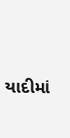યાદીમાં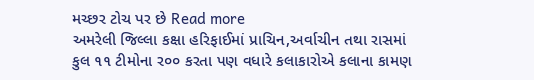મચ્છર ટોચ પર છે Read more
અમરેલી જિલ્લા કક્ષા હરિફાઈમાં પ્રાચિન,અર્વાચીન તથા રાસમાં કુલ ૧૧ ટીમોના ર૦૦ કરતા પણ વધારે કલાકારોએ કલાના કામણ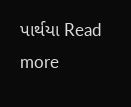પાર્થયા Read more